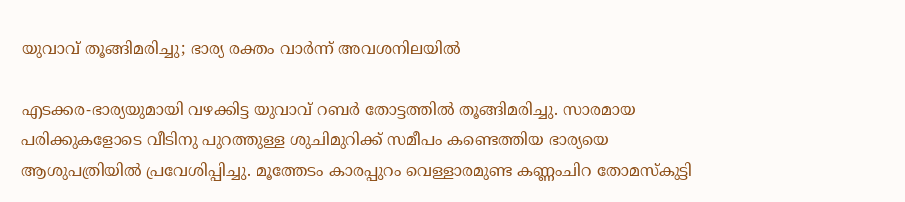യുവാവ് തൂങ്ങിമരിച്ചു; ഭാര്യ രക്തം വാര്‍ന്ന് അവശനിലയില്‍

എടക്കര-ഭാര്യയുമായി വഴക്കിട്ട യുവാവ് റബര്‍ തോട്ടത്തില്‍ തൂങ്ങിമരിച്ചു. സാരമായ പരിക്കുകളോടെ വീടിനു പുറത്തുള്ള ശുചിമുറിക്ക് സമീപം കണ്ടെത്തിയ ഭാര്യയെ ആശുപത്രിയില്‍ പ്രവേശിപ്പിച്ചു. മൂത്തേടം കാരപ്പുറം വെള്ളാരമുണ്ട കണ്ണംചിറ തോമസ്‌കുട്ടി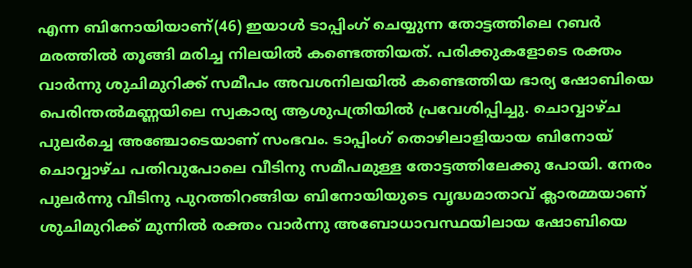എന്ന ബിനോയിയാണ്(46) ഇയാള്‍ ടാപ്പിംഗ് ചെയ്യുന്ന തോട്ടത്തിലെ റബര്‍ മരത്തില്‍ തൂങ്ങി മരിച്ച നിലയില്‍ കണ്ടെത്തിയത്. പരിക്കുകളോടെ രക്തം വാര്‍ന്നു ശുചിമുറിക്ക് സമീപം അവശനിലയില്‍ കണ്ടെത്തിയ ഭാര്യ ഷോബിയെ പെരിന്തല്‍മണ്ണയിലെ സ്വകാര്യ ആശുപത്രിയില്‍ പ്രവേശിപ്പിച്ചു. ചൊവ്വാഴ്ച പുലര്‍ച്ചെ അഞ്ചോടെയാണ് സംഭവം. ടാപ്പിംഗ് തൊഴിലാളിയായ ബിനോയ് ചൊവ്വാഴ്ച പതിവുപോലെ വീടിനു സമീപമുള്ള തോട്ടത്തിലേക്കു പോയി. നേരം പുലര്‍ന്നു വീടിനു പുറത്തിറങ്ങിയ ബിനോയിയുടെ വൃദ്ധമാതാവ് ക്ലാരമ്മയാണ് ശുചിമുറിക്ക് മുന്നില്‍ രക്തം വാര്‍ന്നു അബോധാവസ്ഥയിലായ ഷോബിയെ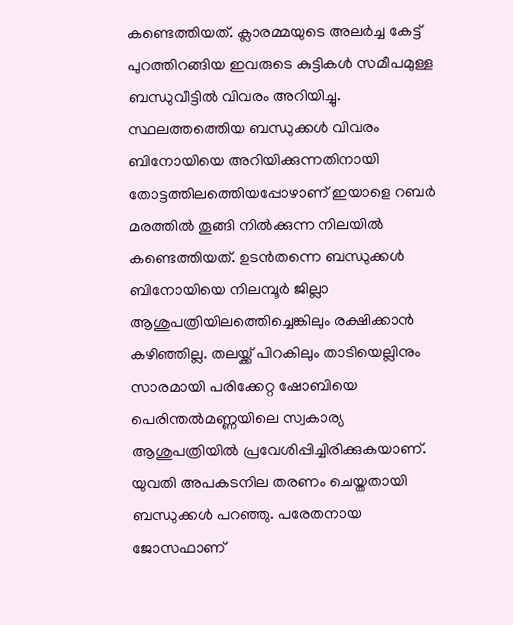കണ്ടെത്തിയത്. ക്ലാരമ്മയുടെ അലര്‍ച്ച കേട്ട് പുറത്തിറങ്ങിയ ഇവരുടെ കുട്ടികള്‍ സമീപമുള്ള ബന്ധുവീട്ടില്‍ വിവരം അറിയിച്ചു. സ്ഥലത്തത്തെിയ ബന്ധുക്കള്‍ വിവരം ബിനോയിയെ അറിയിക്കുന്നതിനായി തോട്ടത്തിലത്തെിയപ്പോഴാണ് ഇയാളെ റബര്‍ മരത്തില്‍ തൂങ്ങി നില്‍ക്കുന്ന നിലയില്‍ കണ്ടെത്തിയത്. ഉടന്‍തന്നെ ബന്ധുക്കള്‍ ബിനോയിയെ നിലമ്പൂര്‍ ജില്ലാ ആശുപത്രിയിലത്തെിച്ചെങ്കിലും രക്ഷിക്കാന്‍ കഴിഞ്ഞില്ല. തലയ്ക്ക് പിറകിലും താടിയെല്ലിനും സാരമായി പരിക്കേറ്റ ഷോബിയെ പെരിന്തല്‍മണ്ണയിലെ സ്വകാര്യ ആശുപത്രിയില്‍ പ്രവേശിപ്പിച്ചിരിക്കുകയാണ്. യുവതി അപകടനില തരണം ചെയ്തതായി ബന്ധുക്കള്‍ പറഞ്ഞു. പരേതനായ ജോസഫാണ്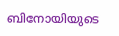ബിനോയിയുടെ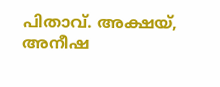പിതാവ്. അക്ഷയ്, അനീഷ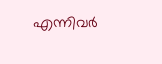എന്നിവര്‍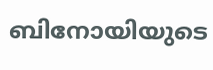ബിനോയിയുടെ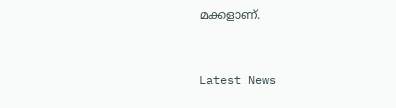മക്കളാണ്.



Latest News